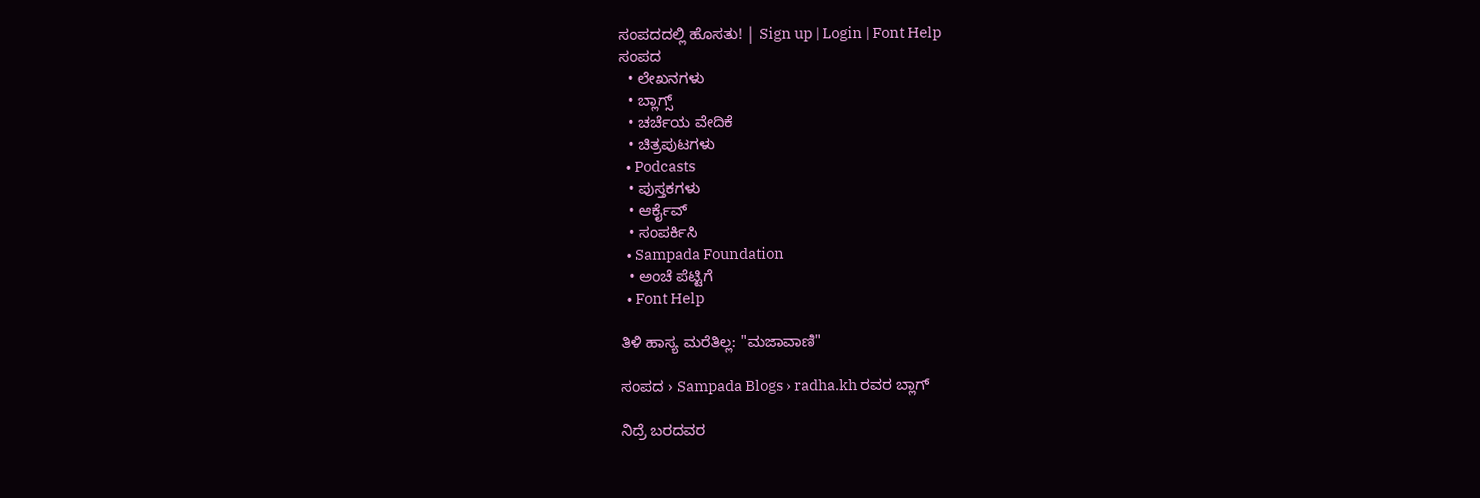ಸಂಪದದಲ್ಲಿ ಹೊಸತು! | Sign up | Login | Font Help
ಸಂಪದ
  • ಲೇಖನಗಳು
  • ಬ್ಲಾಗ್ಸ್
  • ಚರ್ಚೆಯ ವೇದಿಕೆ
  • ಚಿತ್ರಪುಟಗಳು
  • Podcasts
  • ಪುಸ್ತಕಗಳು
  • ಆರ್ಕೈವ್
  • ಸಂಪರ್ಕಿಸಿ
  • Sampada Foundation
  • ಅಂಚೆ ಪೆಟ್ಟಿಗೆ
  • Font Help

ತಿಳಿ ಹಾಸ್ಯ ಮರೆತಿಲ್ಲ: "ಮಜಾವಾಣಿ"

ಸಂಪದ › Sampada Blogs › radha.kh ರವರ ಬ್ಲಾಗ್

ನಿದ್ರೆ ಬರದವರ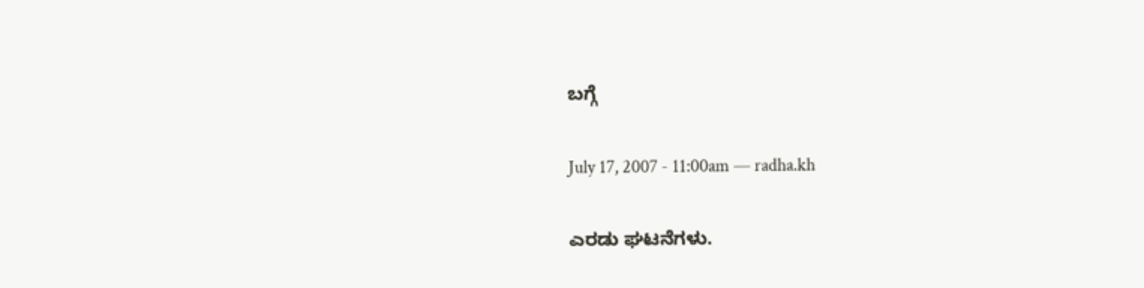ಬಗ್ಗೆ

July 17, 2007 - 11:00am — radha.kh

ಎರಡು ಘಟನೆಗಳು.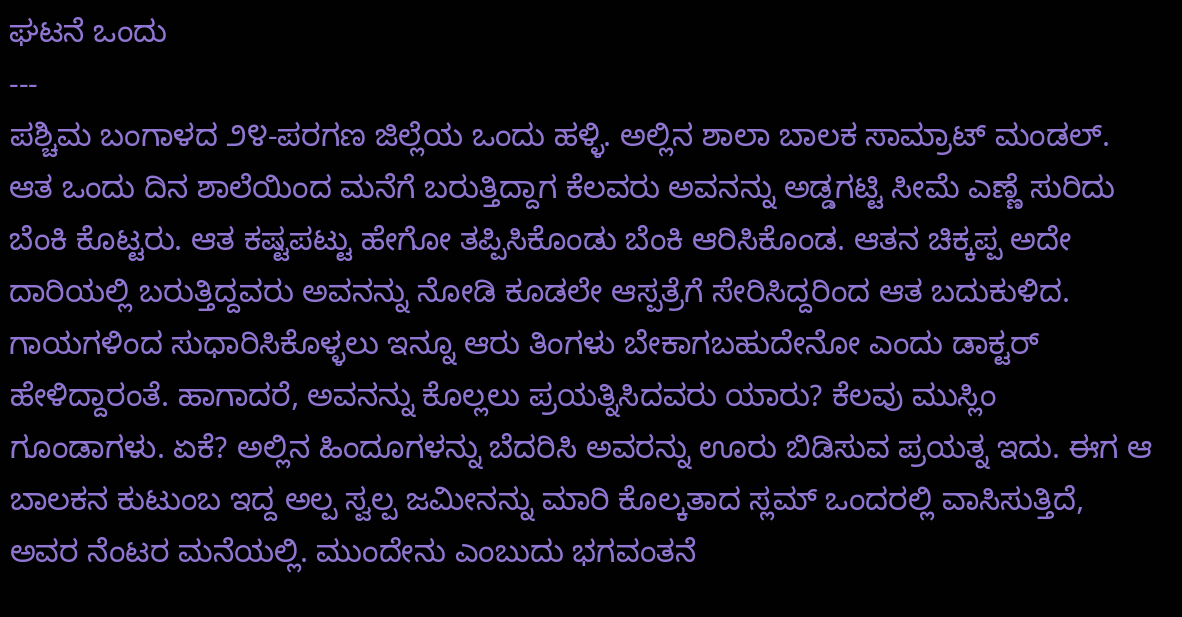ಘಟನೆ ಒಂದು
---
ಪಶ್ಚಿಮ ಬಂಗಾಳದ ೨೪-ಪರಗಣ ಜಿಲ್ಲೆಯ ಒಂದು ಹಳ್ಳಿ. ಅಲ್ಲಿನ ಶಾಲಾ ಬಾಲಕ ಸಾಮ್ರಾಟ್‌ ಮಂಡಲ್. ಆತ ಒಂದು ದಿನ ಶಾಲೆಯಿಂದ ಮನೆಗೆ ಬರುತ್ತಿದ್ದಾಗ ಕೆಲವರು ಅವನನ್ನು ಅಡ್ಡಗಟ್ಟಿ ಸೀಮೆ ಎಣ್ಣೆ ಸುರಿದು ಬೆಂಕಿ ಕೊಟ್ಟರು. ಆತ ಕಷ್ಟಪಟ್ಟು ಹೇಗೋ ತಪ್ಪಿಸಿಕೊಂಡು ಬೆಂಕಿ ಆರಿಸಿಕೊಂಡ. ಆತನ ಚಿಕ್ಕಪ್ಪ ಅದೇ ದಾರಿಯಲ್ಲಿ ಬರುತ್ತಿದ್ದವರು ಅವನನ್ನು ನೋಡಿ ಕೂಡಲೇ ಆಸ್ಪತ್ರೆಗೆ ಸೇರಿಸಿದ್ದರಿಂದ ಆತ ಬದುಕುಳಿದ. ಗಾಯಗಳಿಂದ ಸುಧಾರಿಸಿಕೊಳ್ಳಲು ಇನ್ನೂ ಆರು ತಿಂಗಳು ಬೇಕಾಗಬಹುದೇನೋ ಎಂದು ಡಾಕ್ಟರ್‌ ಹೇಳಿದ್ದಾರಂತೆ. ಹಾಗಾದರೆ, ಅವನನ್ನು ಕೊಲ್ಲಲು ಪ್ರಯತ್ನಿಸಿದವರು ಯಾರು? ಕೆಲವು ಮುಸ್ಲಿಂ ಗೂಂಡಾಗಳು. ಏಕೆ? ಅಲ್ಲಿನ ಹಿಂದೂಗಳನ್ನು ಬೆದರಿಸಿ ಅವರನ್ನು ಊರು ಬಿಡಿಸುವ ಪ್ರಯತ್ನ ಇದು. ಈಗ ಆ ಬಾಲಕನ ಕುಟುಂಬ ಇದ್ದ ‌ಅಲ್ಪ ಸ್ವಲ್ಪ ಜಮೀನನ್ನು ಮಾರಿ ಕೊಲ್ಕತಾದ ಸ್ಲಮ್‌ ಒಂದರಲ್ಲಿ ವಾಸಿಸುತ್ತಿದೆ, ಅವರ ನೆಂಟರ ಮನೆಯಲ್ಲಿ. ಮುಂದೇನು ಎಂಬುದು ಭಗವಂತನೆ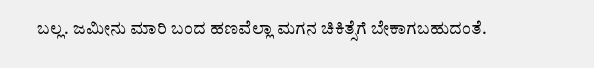ಬಲ್ಲ. ಜಮೀನು ಮಾರಿ ಬಂದ ಹಣವೆಲ್ಲಾ ಮಗನ ಚಿಕಿತ್ಸೆಗೆ ಬೇಕಾಗಬಹುದಂತೆ.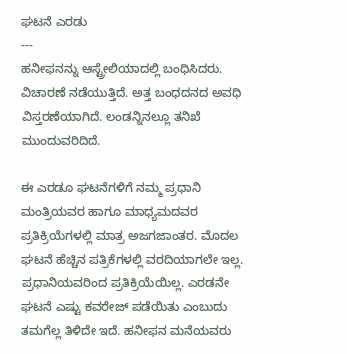ಘಟನೆ ಎರಡು
---
ಹನೀಫನನ್ನು ಆಸ್ಟ್ರೇಲಿಯಾದಲ್ಲಿ ಬಂಧಿಸಿದರು. ವಿಚಾರಣೆ ನಡೆಯುತ್ತಿದೆ. ಅತ್ತ ಬಂಧದನದ ಅವಧಿ ವಿಸ್ತರಣೆಯಾಗಿದೆ. ಲಂಡನ್ನಿನಲ್ಲೂ ತನಿಖೆ ಮುಂದುವರಿದಿದೆ.

ಈ ಎರಡೂ ಘಟನೆಗಳಿಗೆ ನಮ್ಮ ಪ್ರಧಾನಿ ಮಂತ್ರಿಯವರ ಹಾಗೂ ಮಾಧ್ಯಮದವರ ಪ್ರತಿಕ್ರಿಯೆಗಳಲ್ಲಿ ಮಾತ್ರ ಅಜಗಜಾಂತರ. ಮೊದಲ ಘಟನೆ ಹೆಚ್ಚಿನ ಪತ್ರಿಕೆಗಳಲ್ಲಿ ವರದಿಯಾಗಲೇ ಇಲ್ಲ. ಪ್ರಧಾನಿಯವರಿಂದ ಪ್ರತಿಕ್ರಿಯೆಯಿಲ್ಲ. ಎರಡನೇ ಘಟನೆ ಎಷ್ಟು ಕವರೇಜ್‌ ಪಡೆಯಿತು ಎಂಬುದು ತಮಗೆಲ್ಲ ತಿಳಿದೇ ಇದೆ. ಹನೀಫನ ಮನೆಯವರು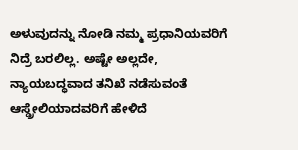ಅಳುವುದನ್ನು ನೋಡಿ ನಮ್ಮ ಪ್ರಧಾನಿಯವರಿಗೆ ನಿದ್ರೆ ಬರಲಿಲ್ಲ. ಅಷ್ಟೇ ಅಲ್ಲದೇ, ನ್ಯಾಯಬದ್ಧವಾದ ತನಿಖೆ ನಡೆಸುವಂತೆ ಆಸ್ಡ್ರೇಲಿಯಾದವರಿಗೆ ಹೇಳಿದೆ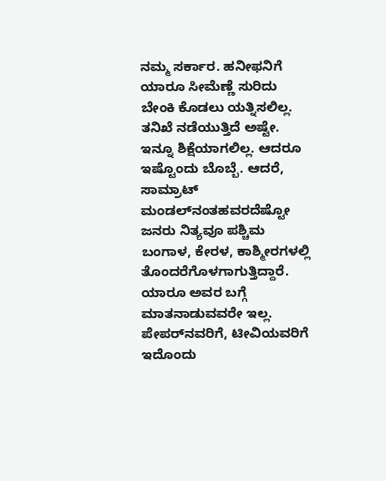ನಮ್ಮ ಸರ್ಕಾರ. ಹನೀಫನಿಗೆ ಯಾರೂ ಸೀಮೆಣ್ಣೆ ಸುರಿದು ಬೇಂಕಿ ಕೊಡಲು ಯತ್ನಿಸಲಿಲ್ಲ. ತನಿಖೆ ನಡೆಯುತ್ತಿದೆ ಅಷ್ಟೇ. ಇನ್ನೂ ಶಿಕ್ಷೆಯಾಗಲಿಲ್ಲ. ಆದರೂ ಇಷ್ಟೊಂದು ಬೊಬ್ಬೆ. ಆದರೆ, ಸಾಮ್ರಾಟ್‌ ಮಂಡಲ್‌ನಂತಹವರದೆಷ್ಟೋ ಜನರು ನಿತ್ಯವೂ ಪಶ್ಚಿಮ ಬಂಗಾಳ, ಕೇರಳ, ಕಾಶ್ಮೀರಗಳಲ್ಲಿ ತೊಂದರೆಗೊಳಗಾಗುತ್ತಿದ್ದಾರೆ. ಯಾರೂ ಅವರ ಬಗ್ಗೆ ಮಾತನಾಡುವವರೇ ಇಲ್ಲ. ಪೇಪರ್‌ನವರಿಗೆ, ಟೀವಿಯವರಿಗೆ ಇದೊಂದು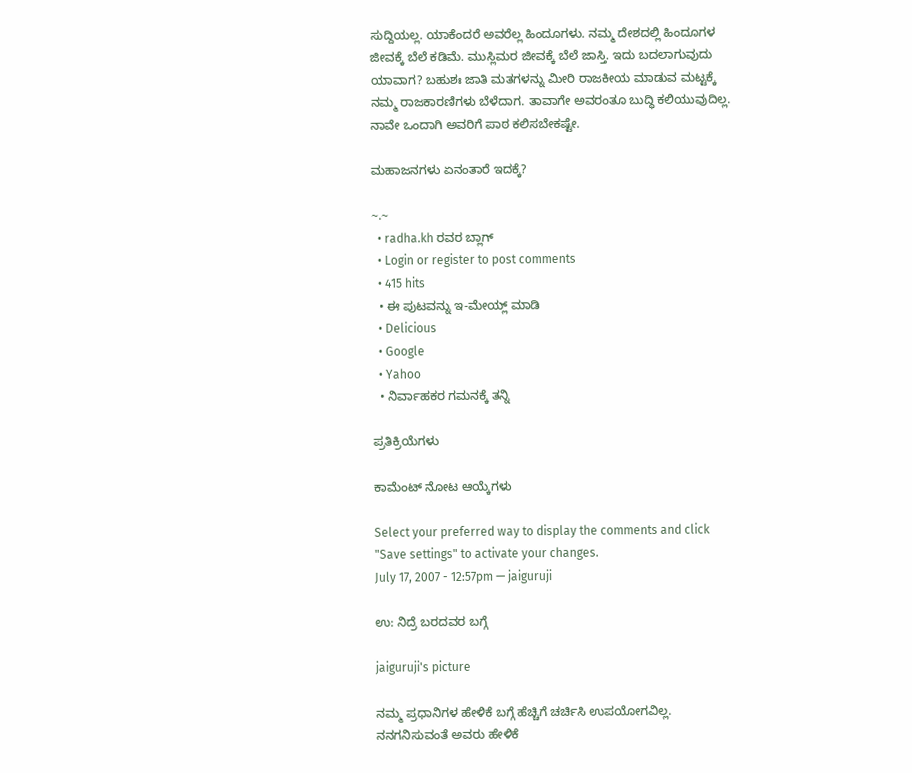ಸುದ್ದಿಯಲ್ಲ. ಯಾಕೆಂದರೆ ಅವರೆಲ್ಲ ಹಿಂದೂಗಳು. ನಮ್ಮ ದೇಶದಲ್ಲಿ ಹಿಂದೂಗಳ ಜೀವಕ್ಕೆ ಬೆಲೆ ಕಡಿಮೆ. ಮುಸ್ಲಿಮರ ಜೀವಕ್ಕೆ ಬೆಲೆ ಜಾಸ್ತಿ. ಇದು ಬದಲಾಗುವುದು ಯಾವಾಗ? ಬಹುಶಃ ಜಾತಿ ಮತಗಳನ್ನು ಮೀರಿ ರಾಜಕೀಯ ಮಾಡುವ ಮಟ್ಟಕ್ಕೆ ನಮ್ಮ ರಾಜಕಾರಣಿಗಳು ಬೆಳೆದಾಗ. ತಾವಾಗೇ ಅವರಂತೂ ಬುದ್ಧಿ ಕಲಿಯುವುದಿಲ್ಲ. ನಾವೇ ಒಂದಾಗಿ ಅವರಿಗೆ ಪಾಠ ಕಲಿಸಬೇಕಷ್ಟೇ.

ಮಹಾಜನಗಳು ಏನಂತಾರೆ ಇದಕ್ಕೆ?

~.~
  • radha.kh ರವರ ಬ್ಲಾಗ್
  • Login or register to post comments
  • 415 hits
  • ಈ ಪುಟವನ್ನು ಇ-ಮೇಯ್ಲ್ ಮಾಡಿ
  • Delicious
  • Google
  • Yahoo
  • ನಿರ್ವಾಹಕರ ಗಮನಕ್ಕೆ ತನ್ನಿ

ಪ್ರತಿಕ್ರಿಯೆಗಳು

ಕಾಮೆಂಟ್ ನೋಟ ಆಯ್ಕೆಗಳು

Select your preferred way to display the comments and click "Save settings" to activate your changes.
July 17, 2007 - 12:57pm — jaiguruji

ಉ: ನಿದ್ರೆ ಬರದವರ ಬಗ್ಗೆ

jaiguruji's picture

ನಮ್ಮ ಪ್ರಧಾನಿಗಳ ಹೇಳಿಕೆ ಬಗ್ಗೆ ಹೆಚ್ಚಿಗೆ ಚರ್ಚಿಸಿ ಉಪಯೋಗವಿಲ್ಲ. ನನಗನಿಸುವಂತೆ ಅವರು ಹೇಳಿಕೆ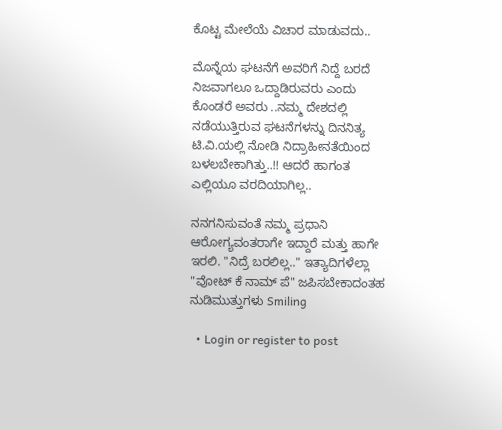ಕೊಟ್ಟ ಮೇಲೆಯೆ ವಿಚಾರ ಮಾಡುವದು..

ಮೊನ್ನೆಯ ಘಟನೆಗೆ ಅವರಿಗೆ ನಿದ್ದೆ ಬರದೆ ನಿಜವಾಗಲೂ ಒದ್ದಾಡಿರುವರು ಎಂದು ಕೊಂಡರೆ ಅವರು ..ನಮ್ಮ ದೇಶದಲ್ಲಿ ನಡೆಯುತ್ತಿರುವ ಘಟನೆಗಳನ್ನು ದಿನನಿತ್ಯ ಟಿ.ವಿ.ಯಲ್ಲಿ ನೋಡಿ ನಿದ್ರಾಹೀನತೆಯಿಂದ ಬಳಲಬೇಕಾಗಿತ್ತು..!! ಆದರೆ ಹಾಗಂತ ಎಲ್ಲಿಯೂ ವರದಿಯಾಗಿಲ್ಲ..

ನನಗನಿಸುವಂತೆ ನಮ್ಮ ಪ್ರಧಾನಿ ಆರೋಗ್ಯವಂತರಾಗೇ ಇದ್ದಾರೆ ಮತ್ತು ಹಾಗೇ ಇರಲಿ. "ನಿದ್ರೆ ಬರಲಿಲ್ಲ.." ಇತ್ಯಾದಿಗಳೆಲ್ಲಾ "ವೋಟ್ ಕೆ ನಾಮ್ ಪೆ" ಜಪಿಸಬೇಕಾದಂತಹ ನುಡಿಮುತ್ತುಗಳು Smiling

  • Login or register to post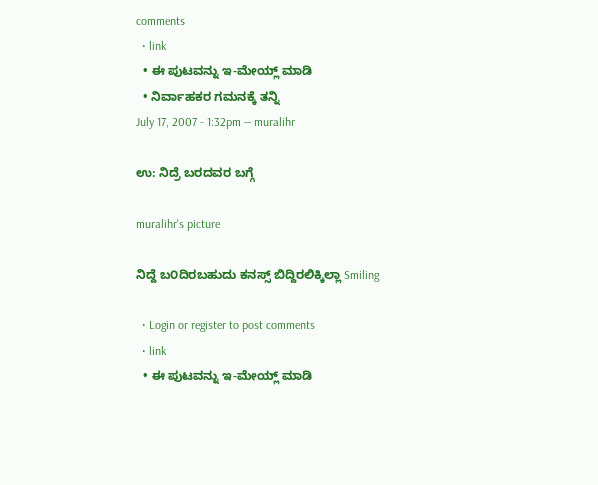comments
  • link
  • ಈ ಪುಟವನ್ನು ಇ-ಮೇಯ್ಲ್ ಮಾಡಿ
  • ನಿರ್ವಾಹಕರ ಗಮನಕ್ಕೆ ತನ್ನಿ
July 17, 2007 - 1:32pm — muralihr

ಉ: ನಿದ್ರೆ ಬರದವರ ಬಗ್ಗೆ

muralihr's picture

ನಿದ್ದೆ ಬ೦ದಿರಬಹುದು ಕನಸ್ಸ್ ಬಿದ್ದಿರಲಿಕ್ಕಿಲ್ಲಾ Smiling

  • Login or register to post comments
  • link
  • ಈ ಪುಟವನ್ನು ಇ-ಮೇಯ್ಲ್ ಮಾಡಿ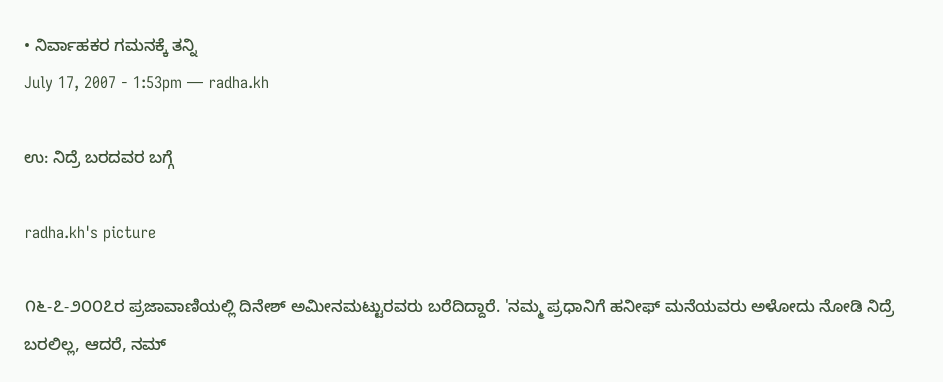• ನಿರ್ವಾಹಕರ ಗಮನಕ್ಕೆ ತನ್ನಿ
July 17, 2007 - 1:53pm — radha.kh

ಉ: ನಿದ್ರೆ ಬರದವರ ಬಗ್ಗೆ

radha.kh's picture

೧೬-೭-೨೦೦೭ರ ಪ್ರಜಾವಾಣಿಯಲ್ಲಿ ದಿನೇಶ್‌ ಅಮೀನಮಟ್ಟುರವರು ಬರೆದಿದ್ದಾರೆ. 'ನಮ್ಮ ಪ್ರಧಾನಿಗೆ ಹನೀಫ್‌ ಮನೆಯವರು ಅಳೋದು ನೋಡಿ ನಿದ್ರೆ ಬರಲಿಲ್ಲ, ಆದರೆ, ನಮ್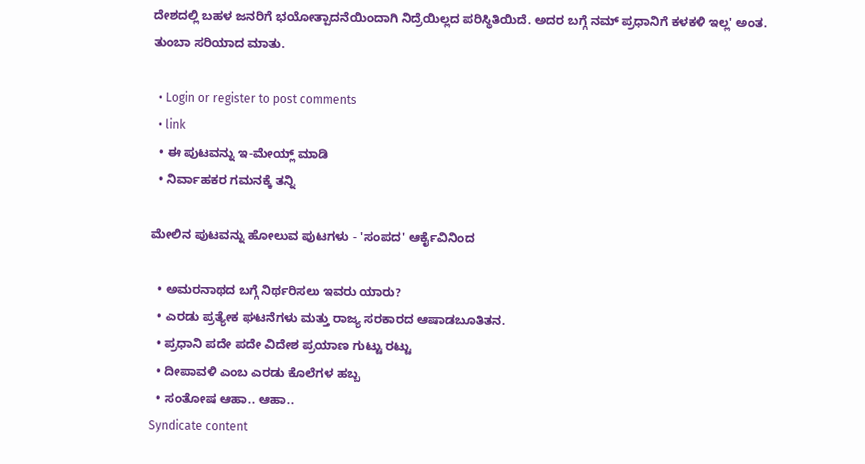ದೇಶದಲ್ಲಿ ಬಹಳ ಜನರಿಗೆ ಭಯೋತ್ಪಾದನೆಯಿಂದಾಗಿ ನಿದ್ರೆಯಿಲ್ಲದ ಪರಿಸ್ಥಿತಿಯಿದೆ. ಅದರ ಬಗ್ಗೆ ನಮ್ ಪ್ರಧಾನಿಗೆ ಕಳಕಳಿ ಇಲ್ಲ' ಅಂತ. ತುಂಬಾ ಸರಿಯಾದ ಮಾತು.

  • Login or register to post comments
  • link
  • ಈ ಪುಟವನ್ನು ಇ-ಮೇಯ್ಲ್ ಮಾಡಿ
  • ನಿರ್ವಾಹಕರ ಗಮನಕ್ಕೆ ತನ್ನಿ

ಮೇಲಿನ ಪುಟವನ್ನು ಹೋಲುವ ಪುಟಗಳು - 'ಸಂಪದ' ಆರ್ಕೈವಿನಿಂದ

  • ಅಮರನಾಥದ ಬಗ್ಗೆ ನಿರ್ಥರಿಸಲು ಇವರು ಯಾರು?
  • ಎರಡು ಪ್ರತ್ಯೇಕ ಘಟನೆಗಳು ಮತ್ತು ರಾಜ್ಯ ಸರಕಾರದ ಆಷಾಡಬೂತಿತನ.
  • ಪ್ರಧಾನಿ ಪದೇ ಪದೇ ವಿದೇಶ ಪ್ರಯಾಣ ಗುಟ್ಟು ರಟ್ಟು
  • ದೀಪಾವಳಿ ಎಂಬ ಎರಡು ಕೊಲೆಗಳ ಹಬ್ಬ
  • ಸಂತೋಷ ಆಹಾ.. ಆಹಾ..
Syndicate content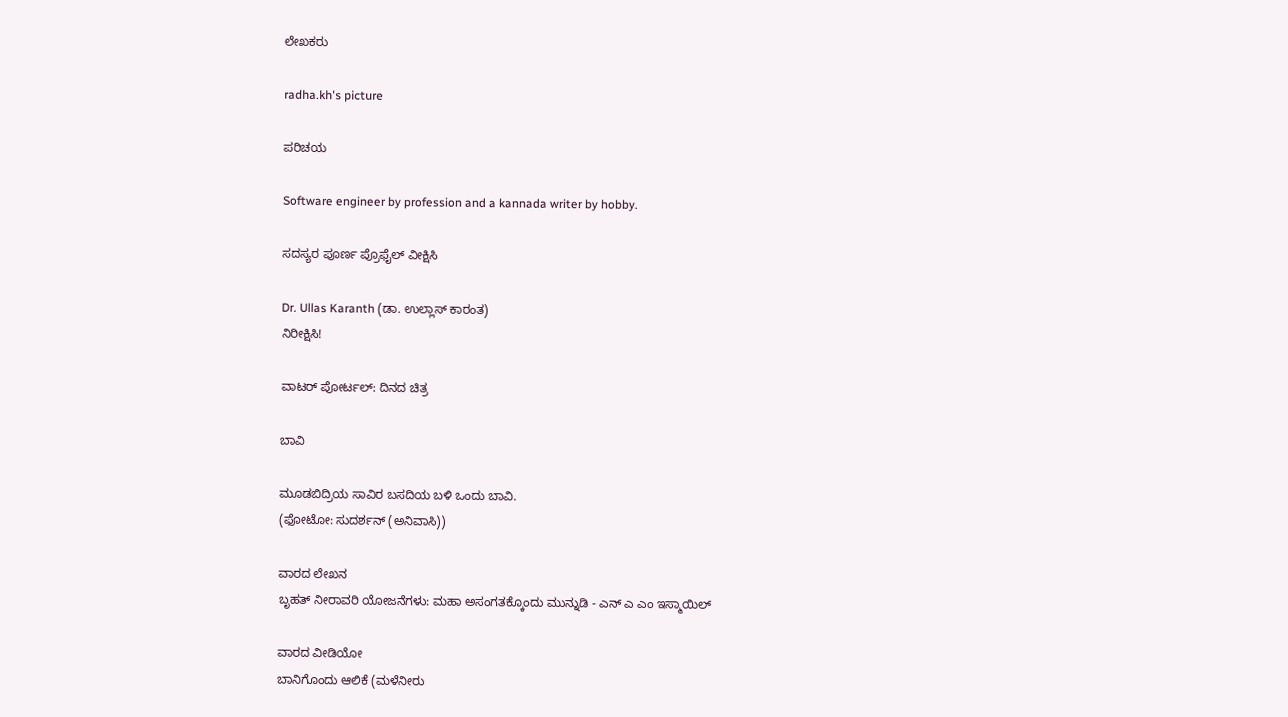ಲೇಖಕರು

radha.kh's picture

ಪರಿಚಯ

Software engineer by profession and a kannada writer by hobby.

ಸದಸ್ಯರ ಪೂರ್ಣ ಪ್ರೊಫೈಲ್ ವೀಕ್ಷಿಸಿ

Dr. Ullas Karanth (ಡಾ. ಉಲ್ಲಾಸ್ ಕಾರಂತ)
ನಿರೀಕ್ಷಿಸಿ!

ವಾಟರ್ ಪೋರ್ಟಲ್: ದಿನದ ಚಿತ್ರ

ಬಾವಿ

ಮೂಡಬಿದ್ರಿಯ ಸಾವಿರ ಬಸದಿಯ ಬಳಿ ಒಂದು ಬಾವಿ.
(ಫೋಟೋ: ಸುದರ್ಶನ್ (ಅನಿವಾಸಿ))

ವಾರದ ಲೇಖನ
ಬೃಹತ್ ನೀರಾವರಿ ಯೋಜನೆಗಳು: ಮಹಾ ಅಸಂಗತಕ್ಕೊಂದು ಮುನ್ನುಡಿ - ಎನ್ ಎ ಎಂ ಇಸ್ಮಾಯಿಲ್

ವಾರದ ವೀಡಿಯೋ
ಬಾನಿಗೊಂದು ಆಲಿಕೆ (ಮಳೆನೀರು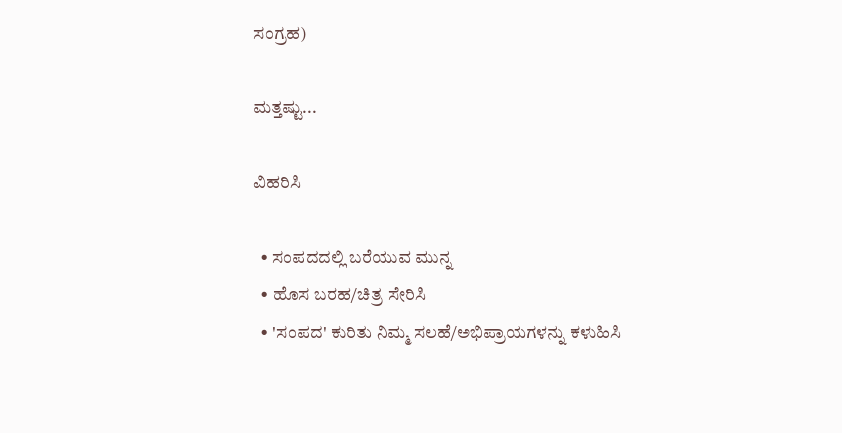ಸಂಗ್ರಹ)

ಮತ್ತಷ್ಟು...

ವಿಹರಿಸಿ

  • ಸಂಪದದಲ್ಲಿ ಬರೆಯುವ ಮುನ್ನ
  • ಹೊಸ ಬರಹ/ಚಿತ್ರ ಸೇರಿಸಿ
  • 'ಸಂಪದ' ಕುರಿತು ನಿಮ್ಮ ಸಲಹೆ/ಅಭಿಪ್ರಾಯಗಳನ್ನು ಕಳುಹಿಸಿ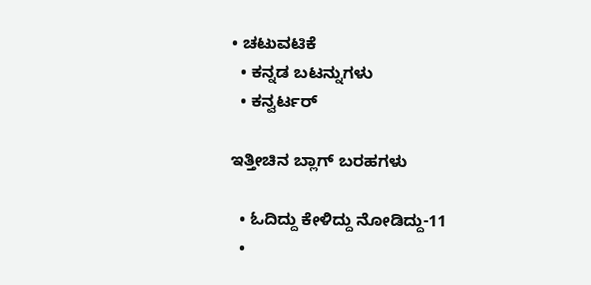• ಚಟುವಟಿಕೆ
  • ಕನ್ನಡ ಬಟನ್ನುಗಳು
  • ಕನ್ವರ್ಟರ್

ಇತ್ತೀಚಿನ ಬ್ಲಾಗ್ ಬರಹಗಳು

  • ಓದಿದ್ದು ಕೇಳಿದ್ದು ನೋಡಿದ್ದು-11
  •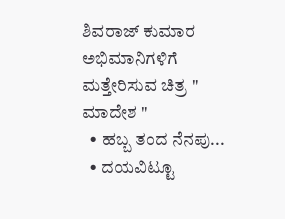ಶಿವರಾಜ್ ಕುಮಾರ ಅಭಿಮಾನಿಗಳಿಗೆ ಮತ್ತೇರಿಸುವ ಚಿತ್ರ " ಮಾದೇಶ "
  • ಹಬ್ಬ ತಂದ ನೆನಪು...
  • ದಯವಿಟ್ಟೂ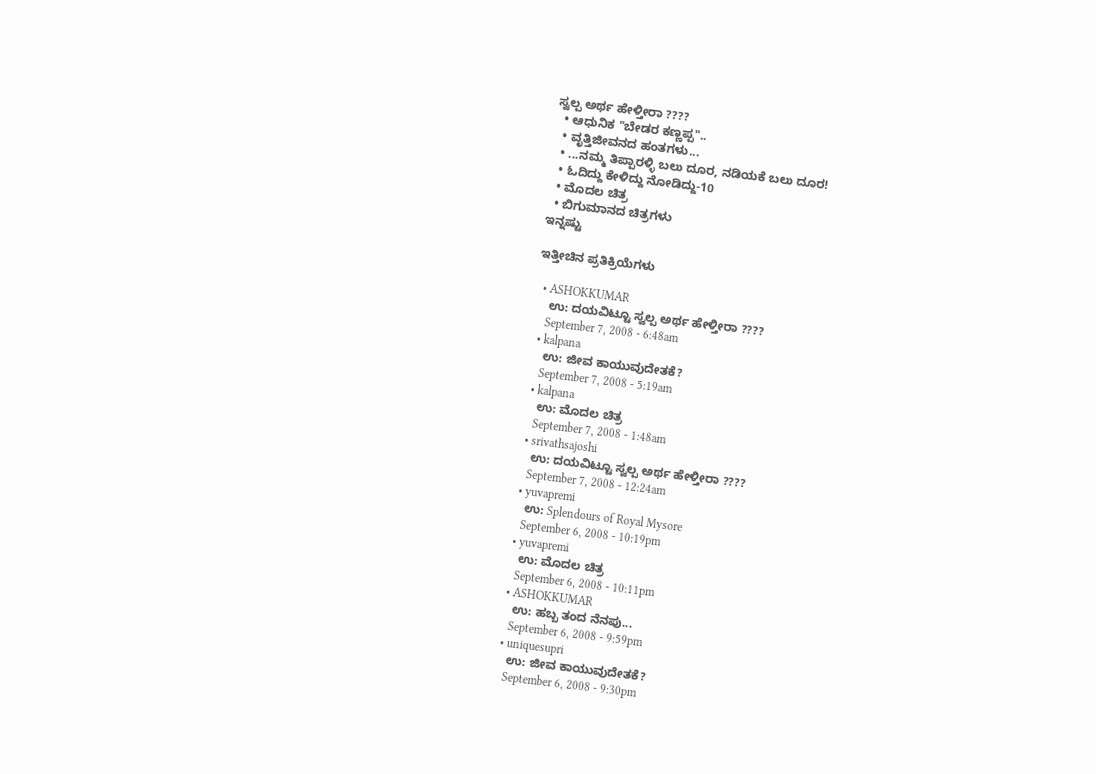ಸ್ವಲ್ಪ ಅರ್ಥ ಹೇಳ್ತೀರಾ ????
  • ಆಧುನಿಕ "ಬೇಡರ ಕಣ್ಣಪ್ಪ"..
  • ವೃತ್ತಿಜೀವನದ ಹಂತಗಳು...
  • ...ನಮ್ಮ ತಿಪ್ಪಾರಳ್ಳಿ ಬಲು ದೂರ, ನಡಿಯಕೆ ಬಲು ದೂರ!
  • ಓದಿದ್ದು ಕೇಳಿದ್ದು ನೋಡಿದ್ದು-10
  • ಮೊದಲ ಚಿತ್ರ
  • ಬಿಗುಮಾನದ ಚಿತ್ರಗಳು
ಇನ್ನಷ್ಟು

ಇತ್ತೀಚಿನ ಪ್ರತಿಕ್ರಿಯೆಗಳು

  • ASHOKKUMAR
    ಉ: ದಯವಿಟ್ಟೂ ಸ್ವಲ್ಪ ಅರ್ಥ ಹೇಳ್ತೀರಾ ????
    September 7, 2008 - 6:48am
  • kalpana
    ಉ: ಜೀವ ಕಾಯುವುದೇತಕೆ?
    September 7, 2008 - 5:19am
  • kalpana
    ಉ: ಮೊದಲ ಚಿತ್ರ
    September 7, 2008 - 1:48am
  • srivathsajoshi
    ಉ: ದಯವಿಟ್ಟೂ ಸ್ವಲ್ಪ ಅರ್ಥ ಹೇಳ್ತೀರಾ ????
    September 7, 2008 - 12:24am
  • yuvapremi
    ಉ: Splendours of Royal Mysore
    September 6, 2008 - 10:19pm
  • yuvapremi
    ಉ: ಮೊದಲ ಚಿತ್ರ
    September 6, 2008 - 10:11pm
  • ASHOKKUMAR
    ಉ: ಹಬ್ಬ ತಂದ ನೆನಪು...
    September 6, 2008 - 9:59pm
  • uniquesupri
    ಉ: ಜೀವ ಕಾಯುವುದೇತಕೆ?
    September 6, 2008 - 9:30pm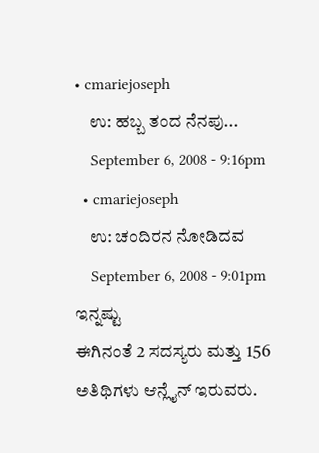• cmariejoseph
    ಉ: ಹಬ್ಬ ತಂದ ನೆನಪು...
    September 6, 2008 - 9:16pm
  • cmariejoseph
    ಉ: ಚಂದಿರನ ನೋಡಿದವ
    September 6, 2008 - 9:01pm
ಇನ್ನಷ್ಟು
ಈಗಿನಂತೆ 2 ಸದಸ್ಯರು ಮತ್ತು 156 ಅತಿಥಿಗಳು ಆನ್ಲೈನ್ ಇರುವರು.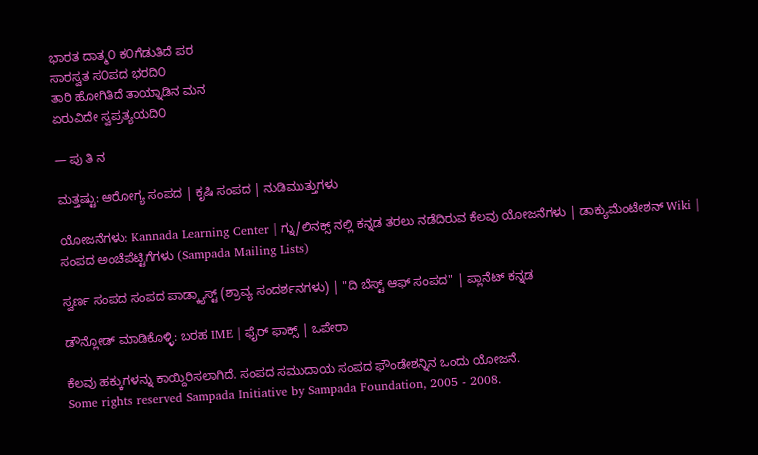ಭಾರತ ದಾತ್ಮ೦ ಕ೦ಗೆಡುತಿದೆ ಪರ
ಸಾರಸ್ವತ ಸ೦ಪದ ಭರದಿ೦
ತಾರಿ ಹೋಗಿತಿದೆ ತಾಯ್ನಾಡಿನ ಮನ
ಏರುವಿದೇ ಸ್ವಪ್ರತ್ಯಯದಿ೦

— ಪು ತಿ ನ

ಮತ್ತಷ್ಟು: ಆರೋಗ್ಯ ಸಂಪದ | ಕೃಷಿ ಸಂಪದ | ನುಡಿಮುತ್ತುಗಳು

ಯೋಜನೆಗಳು: Kannada Learning Center | ಗ್ನು/ಲಿನಕ್ಸ್ ನಲ್ಲಿ ಕನ್ನಡ ತರಲು ನಡೆದಿರುವ ಕೆಲವು ಯೋಜನೆಗಳು | ಡಾಕ್ಯುಮೆಂಟೇಶನ್ Wiki | ಸಂಪದ ಅಂಚೆಪೆಟ್ಟಿಗೆಗಳು (Sampada Mailing Lists)

ಸ್ವರ್ಣ ಸಂಪದ ಸಂಪದ ಪಾಡ್ಕ್ಯಾಸ್ಟ್ (ಶ್ರಾವ್ಯ ಸಂದರ್ಶನಗಳು) | "ದಿ ಬೆಸ್ಟ್ ಆಫ್ ಸಂಪದ" | ಪ್ಲಾನೆಟ್ ಕನ್ನಡ

ಡೌನ್ಲೋಡ್ ಮಾಡಿಕೊಳ್ಳಿ: ಬರಹ IME | ಫೈರ್ ಫಾಕ್ಸ್ | ಒಪೇರಾ

ಕೆಲವು ಹಕ್ಕುಗಳನ್ನು ಕಾಯ್ದಿರಿಸಲಾಗಿದೆ. ಸಂಪದ ಸಮುದಾಯ ಸಂಪದ ಫೌಂಡೇಶನ್ನಿನ ಒಂದು ಯೋಜನೆ.
Some rights reserved Sampada Initiative by Sampada Foundation, 2005 - 2008.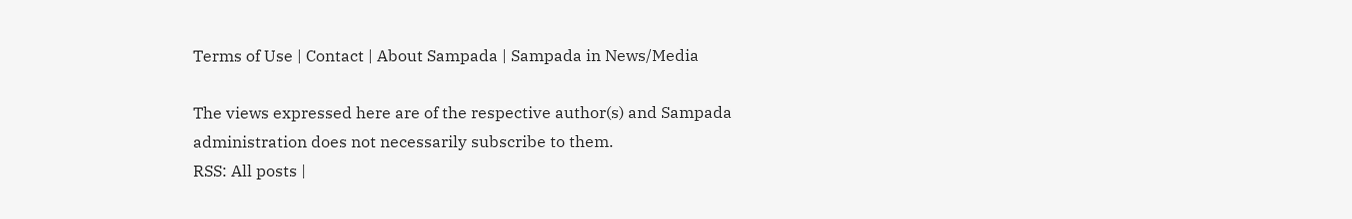Terms of Use | Contact | About Sampada | Sampada in News/Media

The views expressed here are of the respective author(s) and Sampada administration does not necessarily subscribe to them.
RSS: All posts |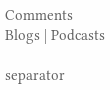Comments
Blogs | Podcasts

separator